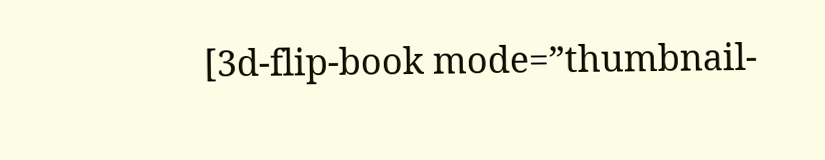[3d-flip-book mode=”thumbnail-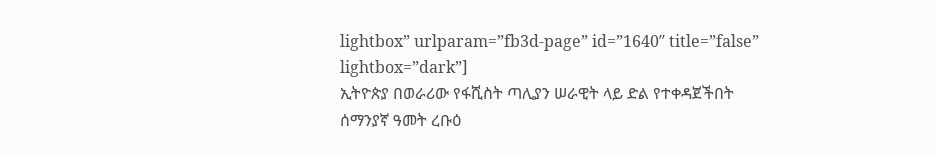lightbox” urlparam=”fb3d-page” id=”1640″ title=”false” lightbox=”dark”]
ኢትዮጵያ በወራሪው የፋሺስት ጣሊያን ሠራዊት ላይ ድል የተቀዳጀችበት ሰማንያኛ ዓመት ረቡዕ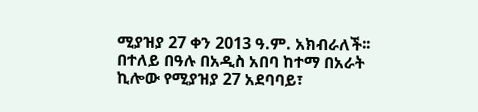ሚያዝያ 27 ቀን 2013 ዓ.ም. አክብራለች፡፡ በተለይ በዓሉ በአዲስ አበባ ከተማ በአራት ኪሎው የሚያዝያ 27 አደባባይ፣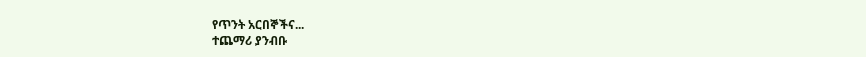የጥንት አርበኞችና...
ተጨማሪ ያንብቡ